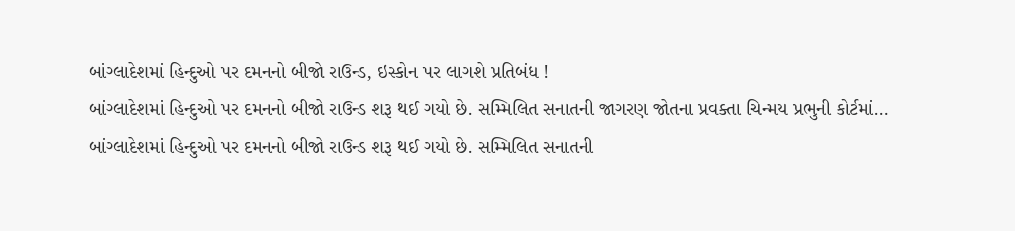બાંગ્લાદેશમાં હિન્દુઓ પર દમનનો બીજો રાઉન્ડ, ઇસ્કોન પર લાગશે પ્રતિબંધ !
બાંગ્લાદેશમાં હિન્દુઓ પર દમનનો બીજો રાઉન્ડ શરૂ થઈ ગયો છે. સમ્મિલિત સનાતની જાગરણ જોતના પ્રવક્તા ચિન્મય પ્રભુની કોર્ટમાં…
બાંગ્લાદેશમાં હિન્દુઓ પર દમનનો બીજો રાઉન્ડ શરૂ થઈ ગયો છે. સમ્મિલિત સનાતની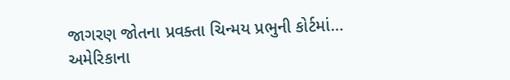જાગરણ જોતના પ્રવક્તા ચિન્મય પ્રભુની કોર્ટમાં…
અમેરિકાના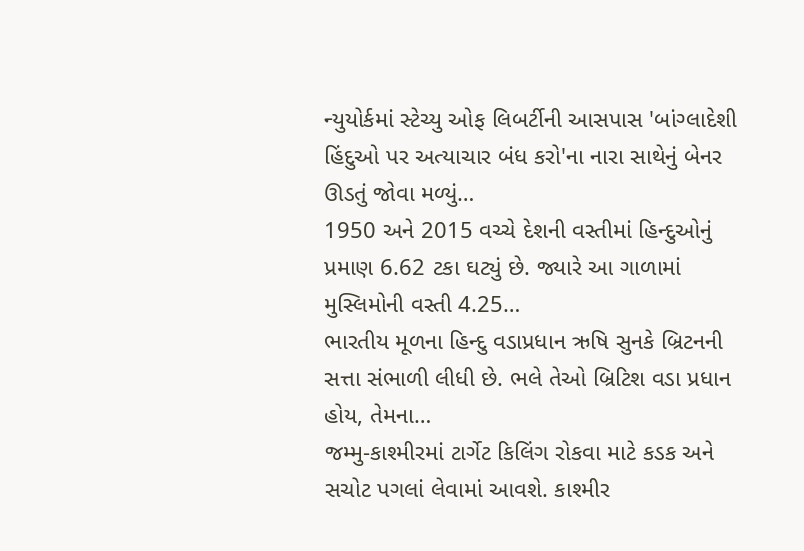ન્યુયોર્કમાં સ્ટેચ્યુ ઓફ લિબર્ટીની આસપાસ 'બાંગ્લાદેશી હિંદુઓ પર અત્યાચાર બંધ કરો'ના નારા સાથેનું બેનર ઊડતું જોવા મળ્યું…
1950 અને 2015 વચ્ચે દેશની વસ્તીમાં હિન્દુઓનું પ્રમાણ 6.62 ટકા ઘટ્યું છે. જ્યારે આ ગાળામાં મુસ્લિમોની વસ્તી 4.25…
ભારતીય મૂળના હિન્દુ વડાપ્રધાન ઋષિ સુનકે બ્રિટનની સત્તા સંભાળી લીધી છે. ભલે તેઓ બ્રિટિશ વડા પ્રધાન હોય, તેમના…
જમ્મુ-કાશ્મીરમાં ટાર્ગેટ કિલિંગ રોકવા માટે કડક અને સચોટ પગલાં લેવામાં આવશે. કાશ્મીર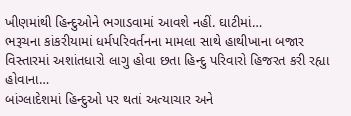ખીણમાંથી હિન્દુઓને ભગાડવામાં આવશે નહીં. ઘાટીમાં…
ભરૂચના કાંકરીયામાં ધર્મપરિવર્તનના મામલા સાથે હાથીખાના બજાર વિસ્તારમાં અશાંતધારો લાગુ હોવા છતા હિન્દુ પરિવારો હિજરત કરી રહ્યા હોવાના…
બાંગ્લાદેશમાં હિન્દુઓ પર થતાં અત્યાચાર અને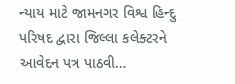ન્યાય માટે જામનગર વિશ્વ હિન્દુ પરિષદ દ્વારા જિલ્લા કલેક્ટરને આવેદન પત્ર પાઠવી…